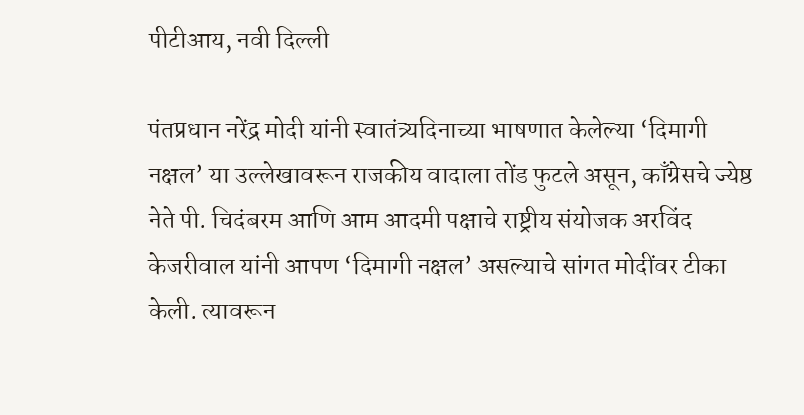पीटीआय, नवी दिल्ली

पंतप्रधान नरेंद्र मोदी यांनी स्वातंत्र्यदिनाच्या भाषणात केलेल्या ‘दिमागी नक्षल’ या उल्लेखावरून राजकीय वादाला तोंड फुटले असून, काँग्रेसचे ज्येष्ठ नेते पी. चिदंबरम आणि आम आदमी पक्षाचे राष्ट्रीय संयोजक अरविंद केजरीवाल यांनी आपण ‘दिमागी नक्षल’ असल्याचे सांगत मोदींवर टीका केली. त्यावरून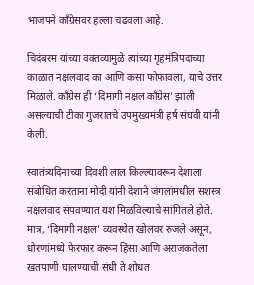भाजपने काँग्रेसवर हल्ला चढवला आहे.

चिदंबरम यांच्या वक्तव्यामुळे त्यांच्या गृहमंत्रिपदाच्या काळात नक्षलवाद का आणि कसा फोफावला, याचे उत्तर मिळाले. काँग्रेस ही ‘दिमागी नक्षल काँग्रेस’ झाली असल्याची टीका गुजरातचे उपमुख्यमंत्री हर्ष संघवी यांनी केली.

स्वातंत्र्यदिनाच्या दिवशी लाल किल्ल्यावरून देशाला संबोधित करताना मोदी यांनी देशाने जंगलांमधील सशस्त्र नक्षलवाद संपवण्यात यश मिळविल्याचे सांगितले होते. मात्र, ‘दिमागी नक्षल’ व्यवस्थेत खोलवर रुजले असून, धोरणांमध्ये फेरफार करून हिंसा आणि अराजकतेला खतपाणी घालण्याची संधी ते शोधत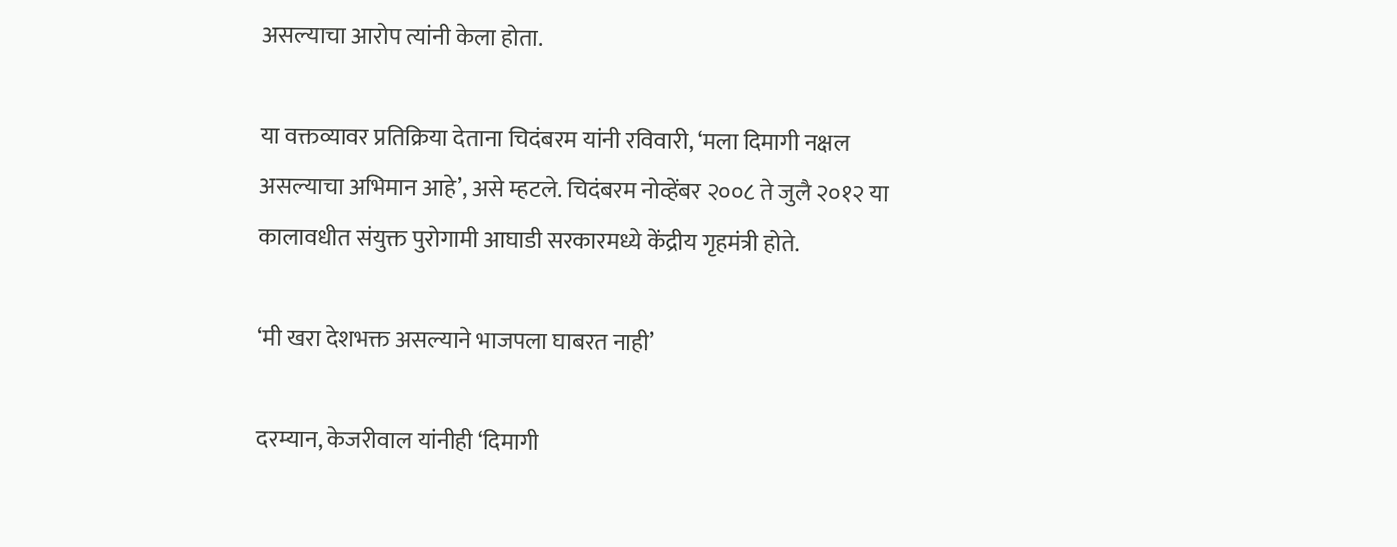असल्याचा आरोप त्यांनी केला होता.

या वक्तव्यावर प्रतिक्रिया देताना चिदंबरम यांनी रविवारी, ‘मला दिमागी नक्षल असल्याचा अभिमान आहे’, असे म्हटले. चिदंबरम नोव्हेंबर २००८ ते जुलै २०१२ या कालावधीत संयुक्त पुरोगामी आघाडी सरकारमध्ये केंद्रीय गृहमंत्री होते.

‘मी खरा देशभक्त असल्याने भाजपला घाबरत नाही’

दरम्यान, केजरीवाल यांनीही ‘दिमागी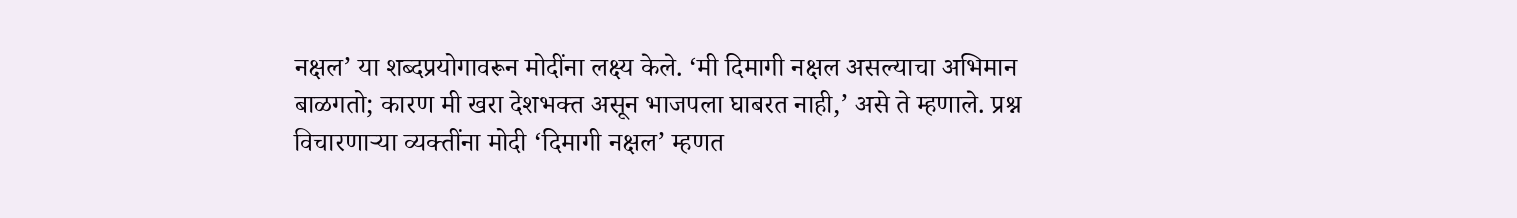नक्षल’ या शब्दप्रयोगावरून मोदींना लक्ष्य केले. ‘मी दिमागी नक्षल असल्याचा अभिमान बाळगतो; कारण मी खरा देशभक्त असून भाजपला घाबरत नाही,’ असे ते म्हणाले. प्रश्न विचारणाऱ्या व्यक्तींना मोदी ‘दिमागी नक्षल’ म्हणत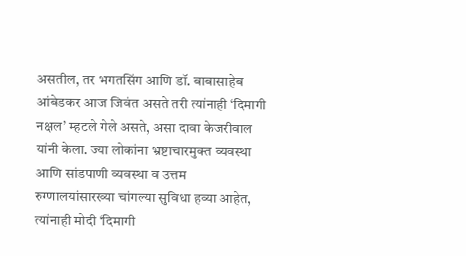असतील, तर भगतसिंग आणि डॉ. बाबासाहेब आंबेडकर आज जिवंत असते तरी त्यांनाही ‘दिमागी नक्षल’ म्हटले गेले असते, असा दावा केजरीवाल यांनी केला. ज्या लोकांना भ्रष्टाचारमुक्त व्यवस्था आणि सांडपाणी व्यवस्था व उत्तम रुग्णालयांसारख्या चांगल्या सुविधा हव्या आहेत, त्यांनाही मोदी ‘दिमागी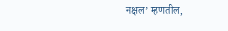नक्षल’ म्हणतील,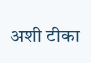अशी टीका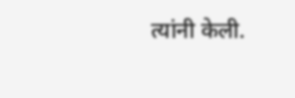त्यांनी केली.